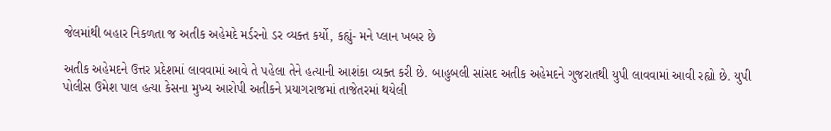જેલમાંથી બહાર નિકળતા જ અતીક અહેમદે મર્ડરનો ડર વ્યક્ત કર્યો, કહ્યું- મને પ્લાન ખબર છે

અતીક અહેમદને ઉત્તર પ્રદેશમાં લાવવામાં આવે તે પહેલા તેને હત્યાની આશંકા વ્યક્ત કરી છે. બાહુબલી સાંસદ અતીક અહેમદને ગુજરાતથી યુપી લાવવામાં આવી રહ્યો છે. યુપી પોલીસ ઉમેશ પાલ હત્યા કેસના મુખ્ય આરોપી અતીકને પ્રયાગરાજમાં તાજેતરમાં થયેલી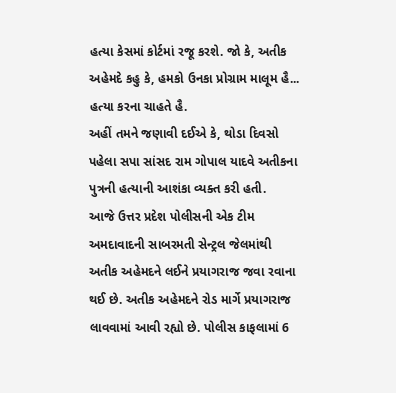હત્યા કેસમાં કોર્ટમાં રજૂ કરશે. જો કે, અતીક અહેમદે કહુ કે, હમકો ઉનકા પ્રોગ્રામ માલૂમ હૈ... હત્યા કરના ચાહતે હૈ.
અહીં તમને જણાવી દઈએ કે, થોડા દિવસો પહેલા સપા સાંસદ રામ ગોપાલ યાદવે અતીકના પુત્રની હત્યાની આશંકા વ્યક્ત કરી હતી.
આજે ઉત્તર પ્રદેશ પોલીસની એક ટીમ અમદાવાદની સાબરમતી સેન્ટ્રલ જેલમાંથી અતીક અહેમદને લઈને પ્રયાગરાજ જવા રવાના થઈ છે. અતીક અહેમદને રોડ માર્ગે પ્રયાગરાજ લાવવામાં આવી રહ્યો છે. પોલીસ કાફલામાં 6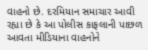વાહનો છે. દરમિયાન સમાચાર આવી રહ્યા છે કે આ પોલીસ કાફલાની પાછળ આવતા મીડિયાના વાહનોને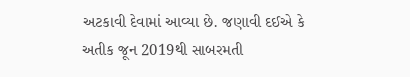અટકાવી દેવામાં આવ્યા છે. જણાવી દઈએ કે અતીક જૂન 2019થી સાબરમતી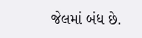જેલમાં બંધ છે.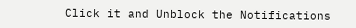Click it and Unblock the Notifications